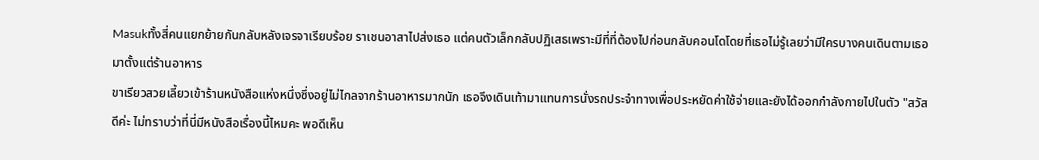Masukทั้งสี่คนแยกย้ายกันกลับหลังเจรจาเรียบร้อย ราเชนอาสาไปส่งเธอ แต่คนตัวเล็กกลับปฏิเสธเพราะมีที่ที่ต้องไปก่อนกลับคอนโดโดยที่เธอไม่รู้เลยว่ามีใครบางคนเดินตามเธอมาตั้งแต่ร้านอาหาร
ขาเรียวสวยเลี้ยวเข้าร้านหนังสือแห่งหนึ่งซึ่งอยู่ไม่ไกลจากร้านอาหารมากนัก เธอจึงเดินเท้ามาแทนการนั่งรถประจำทางเพื่อประหยัดค่าใช้จ่ายและยังได้ออกกำลังกายไปในตัว "สวัสดีค่ะ ไม่ทราบว่าที่นี่มีหนังสือเรื่องนี้ไหมคะ พอดีเห็น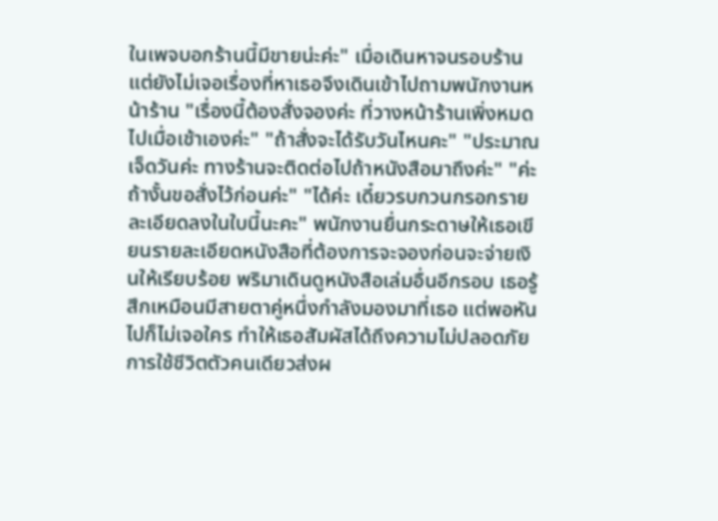ในเพจบอกร้านนี้มีขายน่ะค่ะ" เมื่อเดินหาจนรอบร้าน แต่ยังไม่เจอเรื่องที่หาเธอจึงเดินเข้าไปถามพนักงานหน้าร้าน "เรื่องนี้ต้องสั่งจองค่ะ ที่วางหน้าร้านเพิ่งหมดไปเมื่อเช้าเองค่ะ" "ถ้าสั่งจะได้รับวันไหนคะ" "ประมาณเจ็ดวันค่ะ ทางร้านจะติดต่อไปถ้าหนังสือมาถึงค่ะ" "ค่ะ ถ้างั้นขอสั่งไว้ก่อนค่ะ" "ได้ค่ะ เดี๋ยวรบกวนกรอกรายละเอียดลงในใบนี้นะคะ" พนักงานยื่นกระดาษให้เธอเขียนรายละเอียดหนังสือที่ต้องการจะจองก่อนจะจ่ายเงินให้เรียบร้อย พริมาเดินดูหนังสือเล่มอื่นอีกรอบ เธอรู้สึกเหมือนมีสายตาคู่หนึ่งกำลังมองมาที่เธอ แต่พอหันไปก็ไม่เจอใคร ทำให้เธอสัมผัสได้ถึงความไม่ปลอดภัย การใช้ชีวิตตัวคนเดียวส่งผ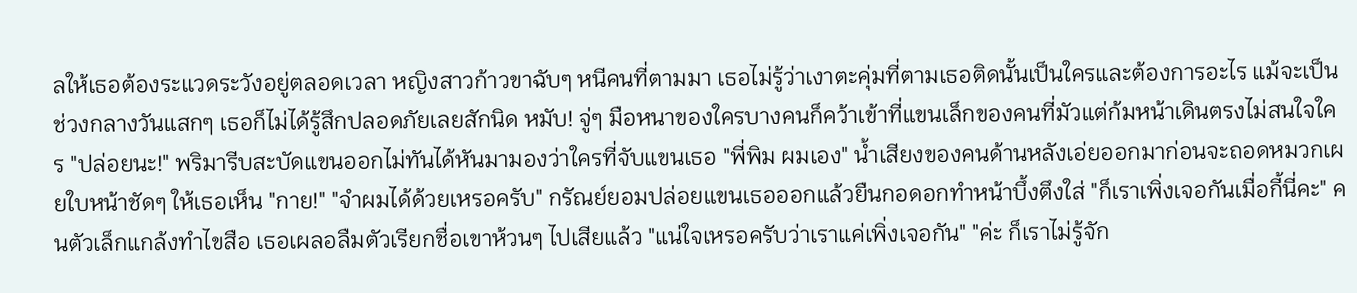ลให้เธอต้องระแวดระวังอยู่ตลอดเวลา หญิงสาวก้าวขาฉับๆ หนีคนที่ตามมา เธอไม่รู้ว่าเงาตะคุ่มที่ตามเธอติดนั้นเป็นใครและต้องการอะไร แม้จะเป็นช่วงกลางวันแสกๆ เธอก็ไม่ได้รู้สึกปลอดภัยเลยสักนิด หมับ! จู่ๆ มือหนาของใครบางคนก็คว้าเข้าที่แขนเล็กของคนที่มัวแต่ก้มหน้าเดินตรงไม่สนใจใคร "ปล่อยนะ!" พริมารีบสะบัดแขนออกไม่ทันได้หันมามองว่าใครที่จับแขนเธอ "พี่พิม ผมเอง" น้ำเสียงของคนด้านหลังเอ่ยออกมาก่อนจะถอดหมวกเผยใบหน้าชัดๆ ให้เธอเห็น "กาย!" "จำผมได้ด้วยเหรอครับ" กรัณย์ยอมปล่อยแขนเธอออกแล้วยืนกอดอกทำหน้าบึ้งตึงใส่ "ก็เราเพิ่งเจอกันเมื่อกี้นี่คะ" คนตัวเล็กแกล้งทำไขสือ เธอเผลอลืมตัวเรียกชื่อเขาห้วนๆ ไปเสียแล้ว "แน่ใจเหรอครับว่าเราแค่เพิ่งเจอกัน" "ค่ะ ก็เราไม่รู้จัก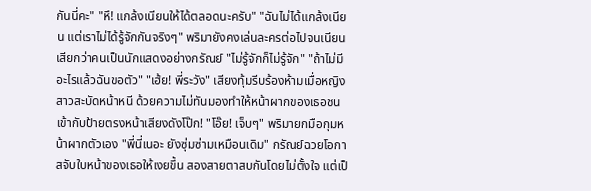กันนี่คะ" "หึ! แกล้งเนียนให้ได้ตลอดนะครับ" "ฉันไม่ได้แกล้งเนียน แต่เราไม่ได้รู้จักกันจริงๆ" พริมายังคงเล่นละครต่อไปจนเนียนเสียกว่าคนเป็นนักแสดงอย่างกรัณย์ "ไม่รู้จักก็ไม่รู้จัก" "ถ้าไม่มีอะไรแล้วฉันขอตัว" "เฮ้ย! พี่ระวัง" เสียงทุ้มรีบร้องห้ามเมื่อหญิงสาวสะบัดหน้าหนี ด้วยความไม่ทันมองทำให้หน้าผากของเธอชนเข้ากับป้ายตรงหน้าเสียงดังโป๊ก! "โอ๊ย! เจ็บๆ" พริมายกมือกุมหน้าผากตัวเอง "พี่นี่เนอะ ยังซุ่มซ่ามเหมือนเดิม" กรัณย์ฉวยโอกาสจับใบหน้าของเธอให้เงยขึ้น สองสายตาสบกันโดยไม่ตั้งใจ แต่เป็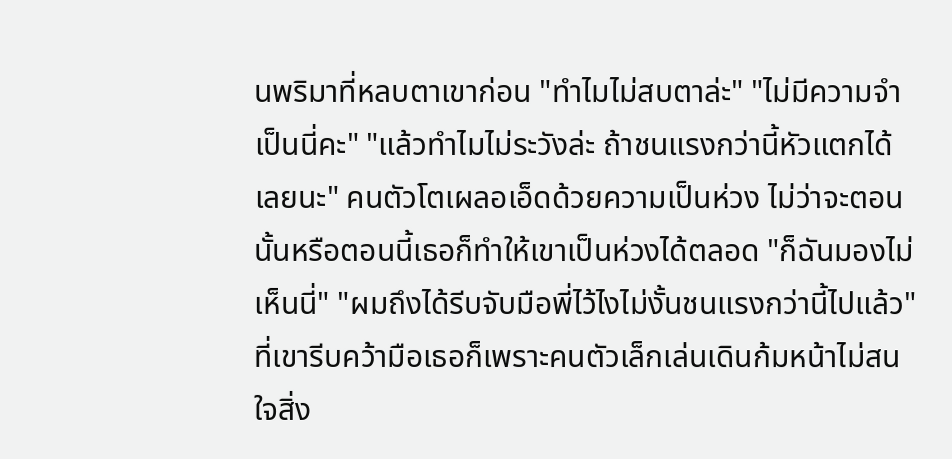นพริมาที่หลบตาเขาก่อน "ทำไมไม่สบตาล่ะ" "ไม่มีความจำเป็นนี่คะ" "แล้วทำไมไม่ระวังล่ะ ถ้าชนแรงกว่านี้หัวแตกได้เลยนะ" คนตัวโตเผลอเอ็ดด้วยความเป็นห่วง ไม่ว่าจะตอนนั้นหรือตอนนี้เธอก็ทำให้เขาเป็นห่วงได้ตลอด "ก็ฉันมองไม่เห็นนี่" "ผมถึงได้รีบจับมือพี่ไว้ไงไม่งั้นชนแรงกว่านี้ไปแล้ว" ที่เขารีบคว้ามือเธอก็เพราะคนตัวเล็กเล่นเดินก้มหน้าไม่สนใจสิ่ง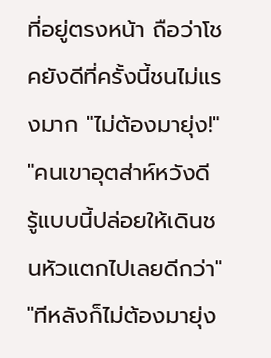ที่อยู่ตรงหน้า ถือว่าโชคยังดีที่ครั้งนี้ชนไม่แรงมาก "ไม่ต้องมายุ่ง!" "คนเขาอุตส่าห์หวังดี รู้แบบนี้ปล่อยให้เดินชนหัวแตกไปเลยดีกว่า" "ทีหลังก็ไม่ต้องมายุ่ง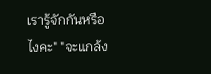เรารู้จักกันหรือไงคะ" "จะแกล้ง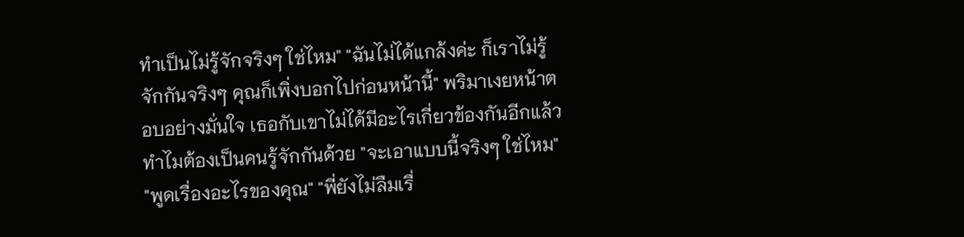ทำเป็นไม่รู้จักจริงๆ ใช่ไหม" "ฉันไม่ได้แกล้งค่ะ ก็เราไม่รู้จักกันจริงๆ คุณก็เพิ่งบอกไปก่อนหน้านี้" พริมาเงยหน้าตอบอย่างมั่นใจ เธอกับเขาไม่ได้มีอะไรเกี่ยวข้องกันอีกแล้วทำไมต้องเป็นคนรู้จักกันด้วย "จะเอาแบบนี้จริงๆ ใช่ไหม" "พูดเรื่องอะไรของคุณ" "พี่ยังไม่ลืมเรื่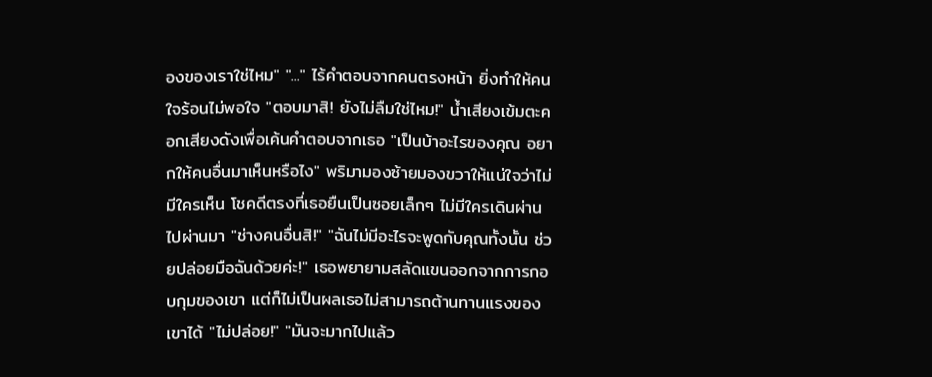องของเราใช่ไหม" "..." ไร้คำตอบจากคนตรงหน้า ยิ่งทำให้คนใจร้อนไม่พอใจ "ตอบมาสิ! ยังไม่ลืมใช่ไหม!" น้ำเสียงเข้มตะคอกเสียงดังเพื่อเค้นคำตอบจากเธอ "เป็นบ้าอะไรของคุณ อยากให้คนอื่นมาเห็นหรือไง" พริมามองซ้ายมองขวาให้แน่ใจว่าไม่มีใครเห็น โชคดีตรงที่เธอยืนเป็นซอยเล็กๆ ไม่มีใครเดินผ่านไปผ่านมา "ช่างคนอื่นสิ!" "ฉันไม่มีอะไรจะพูดกับคุณทั้งนั้น ช่วยปล่อยมือฉันด้วยค่ะ!" เธอพยายามสลัดแขนออกจากการกอบกุมของเขา แต่ก็ไม่เป็นผลเธอไม่สามารถต้านทานแรงของเขาได้ "ไม่ปล่อย!" "มันจะมากไปแล้ว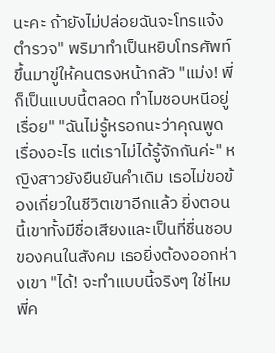นะคะ ถ้ายังไม่ปล่อยฉันจะโทรแจ้งตำรวจ" พริมาทำเป็นหยิบโทรศัพท์ขึ้นมาขู่ให้คนตรงหน้ากลัว "แม่ง! พี่ก็เป็นแบบนี้ตลอด ทำไมชอบหนีอยู่เรื่อย" "ฉันไม่รู้หรอกนะว่าคุณพูดเรื่องอะไร แต่เราไม่ได้รู้จักกันค่ะ" หญิงสาวยังยืนยันคำเดิม เธอไม่ขอข้องเกี่ยวในชีวิตเขาอีกแล้ว ยิ่งตอนนี้เขาทั้งมีชื่อเสียงและเป็นที่ชื่นชอบของคนในสังคม เธอยิ่งต้องออกห่างเขา "ได้! จะทำแบบนี้จริงๆ ใช่ไหม พี่ค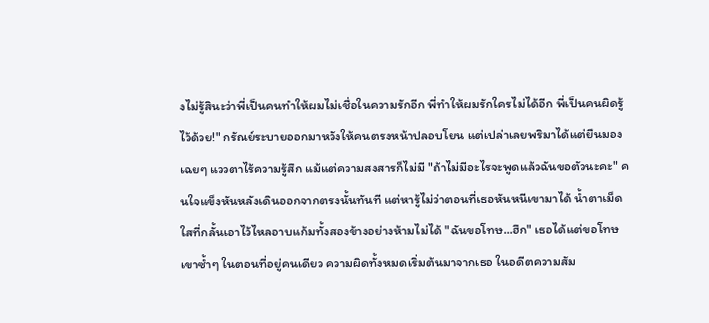งไม่รู้สินะว่าพี่เป็นคนทำให้ผมไม่เชื่อในความรักอีก พี่ทำให้ผมรักใครไม่ได้อีก พี่เป็นคนผิดรู้ไว้ด้วย!" กรัณย์ระบายออกมาหวังให้คนตรงหน้าปลอบโยน แต่เปล่าเลยพริมาได้แต่ยืนมองเฉยๆ แววตาไร้ความรู้สึก แม้แต่ความสงสารก็ไม่มี "ถ้าไม่มีอะไรจะพูดแล้วฉันขอตัวนะคะ" คนใจแข็งหันหลังเดินออกจากตรงนั้นทันที แต่หารู้ไม่ว่าตอนที่เธอหันหนีเขามาได้ น้ำตาเม็ดใสที่กลั้นเอาไว้ไหลอาบแก้มทั้งสองข้างอย่างห้ามไม่ได้ "ฉันขอโทษ...ฮึก" เธอได้แต่ขอโทษเขาซ้ำๆ ในตอนที่อยู่คนเดียว ความผิดทั้งหมดเริ่มต้นมาจากเธอ ในอดีตความสัม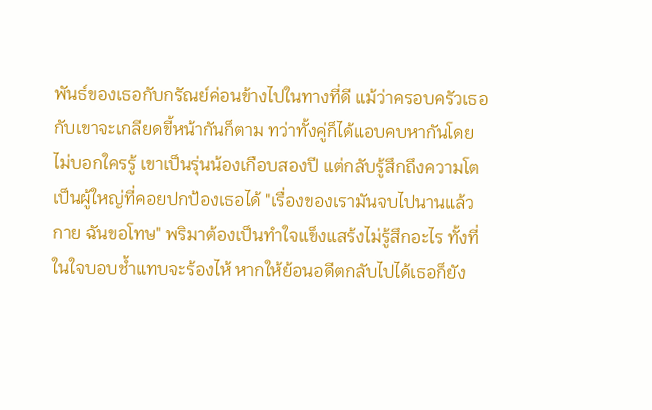พันธ์ของเธอกับกรัณย์ค่อนข้างไปในทางที่ดี แม้ว่าครอบครัวเธอกับเขาจะเกลียดขี้หน้ากันก็ตาม ทว่าทั้งคู่ก็ได้แอบคบหากันโดยไม่บอกใครรู้ เขาเป็นรุ่นน้องเกือบสองปี แต่กลับรู้สึกถึงความโตเป็นผู้ใหญ่ที่คอยปกป้องเธอได้ "เรื่องของเรามันจบไปนานแล้วกาย ฉันขอโทษ" พริมาต้องเป็นทำใจแข็งแสร้งไม่รู้สึกอะไร ทั้งที่ในใจบอบช้ำแทบจะร้องไห้ หากให้ย้อนอดีตกลับไปได้เธอก็ยัง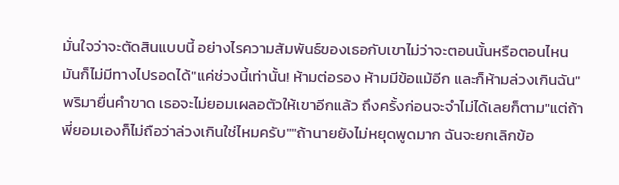มั่นใจว่าจะตัดสินแบบนี้ อย่างไรความสัมพันธ์ของเธอกับเขาไม่ว่าจะตอนนั้นหรือตอนไหนมันก็ไม่มีทางไปรอดได้"แค่ช่วงนี้เท่านั้น! ห้ามต่อรอง ห้ามมีข้อแม้อีก และก็ห้ามล่วงเกินฉัน" พริมายื่นคำขาด เธอจะไม่ยอมเผลอตัวให้เขาอีกแล้ว ถึงครั้งก่อนจะจำไม่ได้เลยก็ตาม"แต่ถ้าพี่ยอมเองก็ไม่ถือว่าล่วงเกินใช่ไหมครับ""ถ้านายยังไม่หยุดพูดมาก ฉันจะยกเลิกข้อ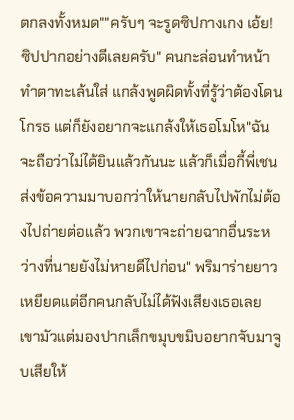ตกลงทั้งหมด""ครับๆ จะรูดซิปกางเกง เอ้ย! ซิปปากอย่างดีเลยครับ" คนกะล่อนทำหน้าทำตาทะเล้นใส่ แกล้งพูดผิดทั้งที่รู้ว่าต้องโดนโกรธ แต่ก็ยังอยากจะแกล้งให้เธอโมโห"ฉันจะถือว่าไม่ได้ยินแล้วกันนะ แล้วก็เมื่อกี้พี่เชนส่งข้อความมาบอกว่าให้นายกลับไปพักไม่ต้องไปถ่ายต่อแล้ว พวกเขาจะถ่ายฉากอื่นระหว่างที่นายยังไม่หายดีไปก่อน" พริมาร่ายยาวเหยียดแต่อีกคนกลับไม่ได้ฟังเสียงเธอเลย เขามัวแต่มองปากเล็กขมุบขมิบอยากจับมาจูบเสียให้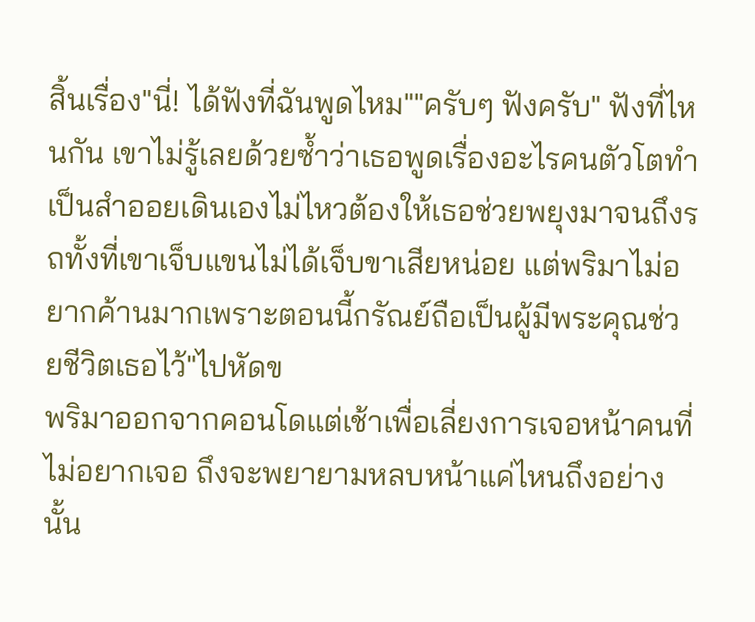สิ้นเรื่อง"นี่! ได้ฟังที่ฉันพูดไหม""ครับๆ ฟังครับ" ฟังที่ไหนกัน เขาไม่รู้เลยด้วยซ้ำว่าเธอพูดเรื่องอะไรคนตัวโตทำเป็นสำออยเดินเองไม่ไหวต้องให้เธอช่วยพยุงมาจนถึงรถทั้งที่เขาเจ็บแขนไม่ได้เจ็บขาเสียหน่อย แต่พริมาไม่อยากค้านมากเพราะตอนนี้กรัณย์ถือเป็นผู้มีพระคุณช่วยชีวิตเธอไว้"ไปหัดข
พริมาออกจากคอนโดแต่เช้าเพื่อเลี่ยงการเจอหน้าคนที่ไม่อยากเจอ ถึงจะพยายามหลบหน้าแค่ไหนถึงอย่างนั้น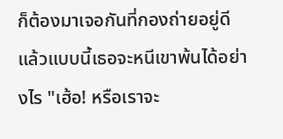ก็ต้องมาเจอกันที่กองถ่ายอยู่ดี แล้วแบบนี้เธอจะหนีเขาพ้นได้อย่างไร "เฮ้อ! หรือเราจะ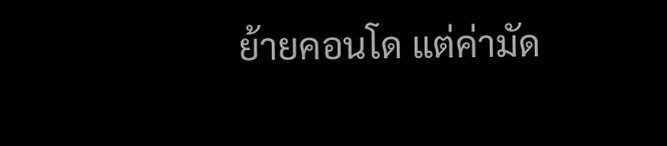ย้ายคอนโด แต่ค่ามัด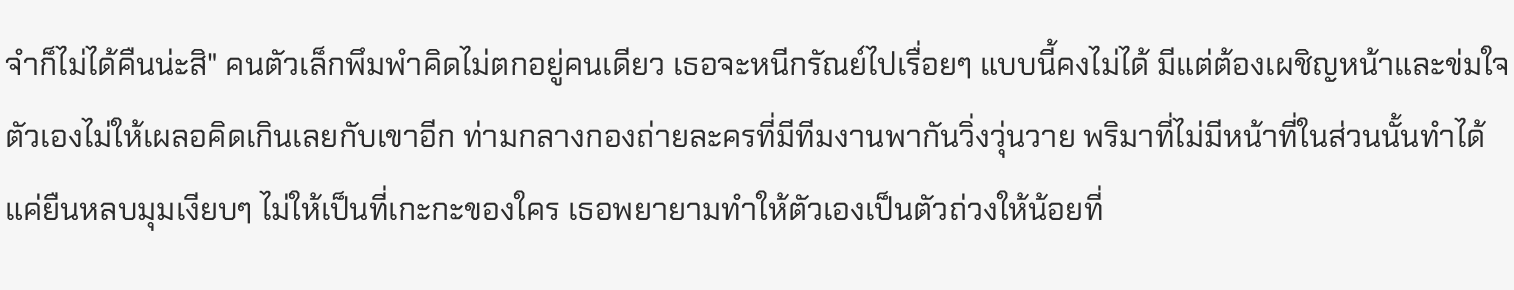จำก็ไม่ได้คืนน่ะสิ" คนตัวเล็กพึมพำคิดไม่ตกอยู่คนเดียว เธอจะหนีกรัณย์ไปเรื่อยๆ แบบนี้คงไม่ได้ มีแต่ต้องเผชิญหน้าและข่มใจตัวเองไม่ให้เผลอคิดเกินเลยกับเขาอีก ท่ามกลางกองถ่ายละครที่มีทีมงานพากันวิ่งวุ่นวาย พริมาที่ไม่มีหน้าที่ในส่วนนั้นทำได้แค่ยืนหลบมุมเงียบๆ ไม่ให้เป็นที่เกะกะของใคร เธอพยายามทำให้ตัวเองเป็นตัวถ่วงให้น้อยที่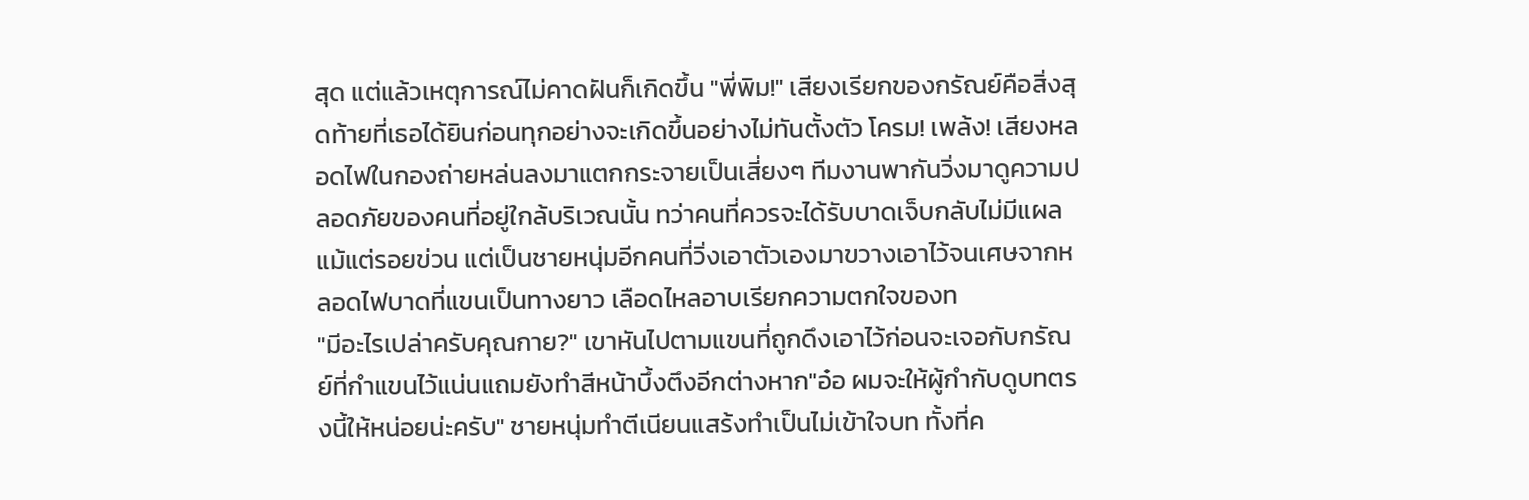สุด แต่แล้วเหตุการณ์ไม่คาดฝันก็เกิดขึ้น "พี่พิม!" เสียงเรียกของกรัณย์คือสิ่งสุดท้ายที่เธอได้ยินก่อนทุกอย่างจะเกิดขึ้นอย่างไม่ทันตั้งตัว โครม! เพล้ง! เสียงหลอดไฟในกองถ่ายหล่นลงมาแตกกระจายเป็นเสี่ยงๆ ทีมงานพากันวิ่งมาดูความปลอดภัยของคนที่อยู่ใกล้บริเวณนั้น ทว่าคนที่ควรจะได้รับบาดเจ็บกลับไม่มีแผลแม้แต่รอยข่วน แต่เป็นชายหนุ่มอีกคนที่วิ่งเอาตัวเองมาขวางเอาไว้จนเศษจากหลอดไฟบาดที่แขนเป็นทางยาว เลือดไหลอาบเรียกความตกใจของท
"มีอะไรเปล่าครับคุณกาย?" เขาหันไปตามแขนที่ถูกดึงเอาไว้ก่อนจะเจอกับกรัณย์ที่กำแขนไว้แน่นแถมยังทำสีหน้าบึ้งตึงอีกต่างหาก"อ๋อ ผมจะให้ผู้กำกับดูบทตรงนี้ให้หน่อยน่ะครับ" ชายหนุ่มทำตีเนียนแสร้งทำเป็นไม่เข้าใจบท ทั้งที่ค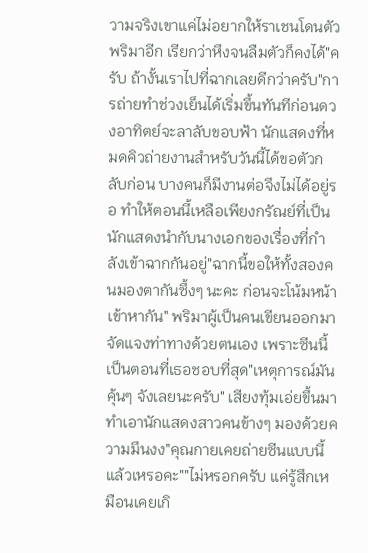วามจริงเขาแค่ไม่อยากให้ราเชนโดนตัวพริมาอีก เรียกว่าหึงจนลืมตัวก็คงได้"ครับ ถ้างั้นเราไปที่ฉากเลยดีกว่าครับ"การถ่ายทำช่วงเย็นได้เริ่มขึ้นทันทีก่อนดวงอาทิตย์จะลาลับขอบฟ้า นักแสดงที่หมดคิวถ่ายงานสำหรับวันนี้ได้ขอตัวกลับก่อน บางคนก็มีงานต่อจึงไม่ได้อยู่รอ ทำให้ตอนนี้เหลือเพียงกรัณย์ที่เป็นนักแสดงนำกับนางเอกของเรื่องที่กำลังเข้าฉากกันอยู่"ฉากนี้ขอให้ทั้งสองคนมองตากันซึ้งๆ นะคะ ก่อนจะโน้มหน้าเข้าหากัน" พริมาผู้เป็นคนเขียนออกมาจัดแจงท่าทางด้วยตนเอง เพราะซีนนี้เป็นตอนที่เธอชอบที่สุด"เหตุการณ์มันคุ้นๆ จังเลยนะครับ" เสียงทุ้มเอ่ยขึ้นมาทำเอานักแสดงสาวคนข้างๆ มองด้วยความมึนงง"คุณกายเคยถ่ายซีนแบบนี้แล้วเหรอคะ""ไม่หรอกครับ แค่รู้สึกเหมือนเคยเกิ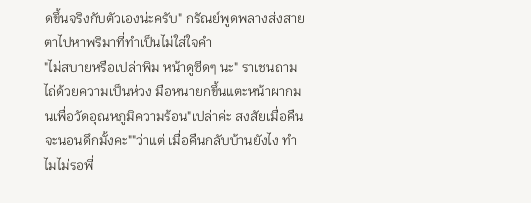ดขึ้นจริงกับตัวเองน่ะครับ" กรัณย์พูดพลางส่งสายตาไปหาพริมาที่ทำเป็นไม่ใส่ใจคำ
"ไม่สบายหรือเปล่าพิม หน้าดูซีดๆ นะ" ราเชนถามไถ่ด้วยความเป็นห่วง มือหนายกขึ้นแตะหน้าผากมนเพื่อวัดอุณหภูมิความร้อน"เปล่าค่ะ สงสัยเมื่อคืนจะนอนดึกมั้งคะ""ว่าแต่ เมื่อคืนกลับบ้านยังไง ทำไมไม่รอพี่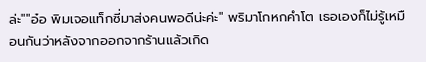ล่ะ""อ๋อ พิมเจอแท็กซี่มาส่งคนพอดีน่ะค่ะ" พริมาโกหกคำโต เธอเองก็ไม่รู้เหมือนกันว่าหลังจากออกจากร้านแล้วเกิด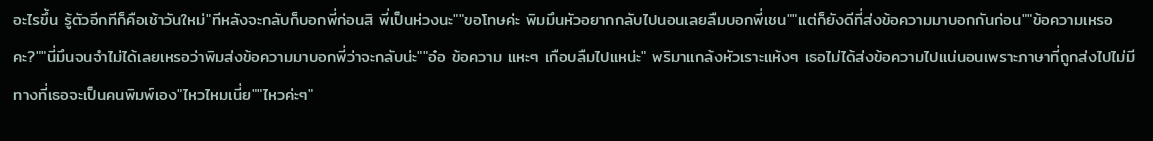อะไรขึ้น รู้ตัวอีกทีก็คือเช้าวันใหม่"ทีหลังจะกลับก็บอกพี่ก่อนสิ พี่เป็นห่วงนะ""ขอโทษค่ะ พิมมึนหัวอยากกลับไปนอนเลยลืมบอกพี่เชน""แต่ก็ยังดีที่ส่งข้อความมาบอกกันก่อน""ข้อความเหรอคะ?""นี่มึนจนจำไม่ได้เลยเหรอว่าพิมส่งข้อความมาบอกพี่ว่าจะกลับน่ะ""อ๋อ ข้อความ แหะๆ เกือบลืมไปแหน่ะ" พริมาแกล้งหัวเราะแห้งๆ เธอไม่ได้ส่งข้อความไปแน่นอนเพราะภาษาที่ถูกส่งไปไม่มีทางที่เธอจะเป็นคนพิมพ์เอง"ไหวไหมเนี่ย""ไหวค่ะๆ"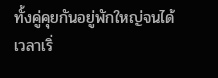ทั้งคู่คุยกันอยู่พักใหญ่จนได้เวลาเริ่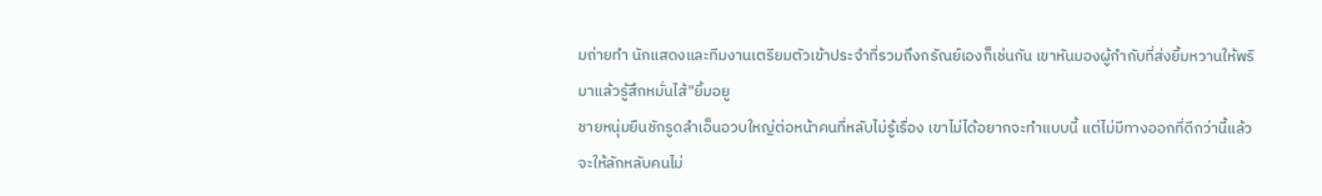มถ่ายทำ นักแสดงและทีมงานเตรียมตัวเข้าประจำที่รวมถึงกรัณย์เองก็เช่นกัน เขาหันมองผู้กำกับที่ส่งยิ้มหวานให้พริมาแล้วรู้สึกหมั่นไส้"ยิ้มอยู
ชายหนุ่มยืนชักรูดลำเอ็นอวบใหญ่ต่อหน้าคนที่หลับไม่รู้เรื่อง เขาไม่ได้อยากจะทำแบบนี้ แต่ไม่มีทางออกที่ดีกว่านี้แล้ว จะให้ลักหลับคนไม่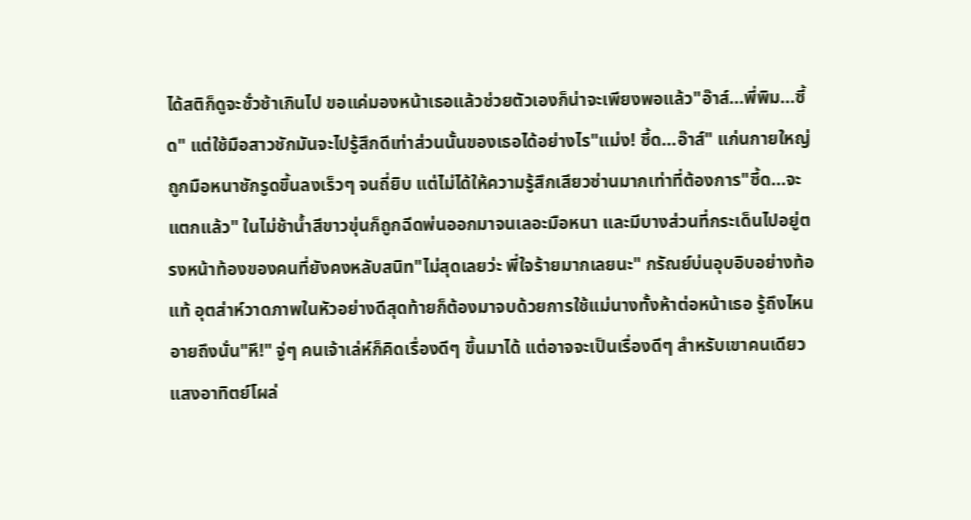ได้สติก็ดูจะชั่วช้าเกินไป ขอแค่มองหน้าเธอแล้วช่วยตัวเองก็น่าจะเพียงพอแล้ว"อ๊าส์...พี่พิม...ซี้ด" แต่ใช้มือสาวชักมันจะไปรู้สึกดีเท่าส่วนนั้นของเธอได้อย่างไร"แม่ง! ซี้ด...อ๊าส์" แก่นกายใหญ่ถูกมือหนาชักรูดขึ้นลงเร็วๆ จนถี่ยิบ แต่ไม่ได้ให้ความรู้สึกเสียวซ่านมากเท่าที่ต้องการ"ซี้ด...จะแตกแล้ว" ในไม่ช้าน้ำสีขาวขุ่นก็ถูกฉีดพ่นออกมาจนเลอะมือหนา และมีบางส่วนที่กระเด็นไปอยู่ตรงหน้าท้องของคนที่ยังคงหลับสนิท"ไม่สุดเลยว่ะ พี่ใจร้ายมากเลยนะ" กรัณย์บ่นอุบอิบอย่างท้อแท้ อุตส่าห์วาดภาพในหัวอย่างดีสุดท้ายก็ต้องมาจบด้วยการใช้แม่นางทั้งห้าต่อหน้าเธอ รู้ถึงไหนอายถึงนั่น"หึ!" จู่ๆ คนเจ้าเล่ห์ก็คิดเรื่องดีๆ ขึ้นมาได้ แต่อาจจะเป็นเรื่องดีๆ สำหรับเขาคนเดียวแสงอาทิตย์โผล่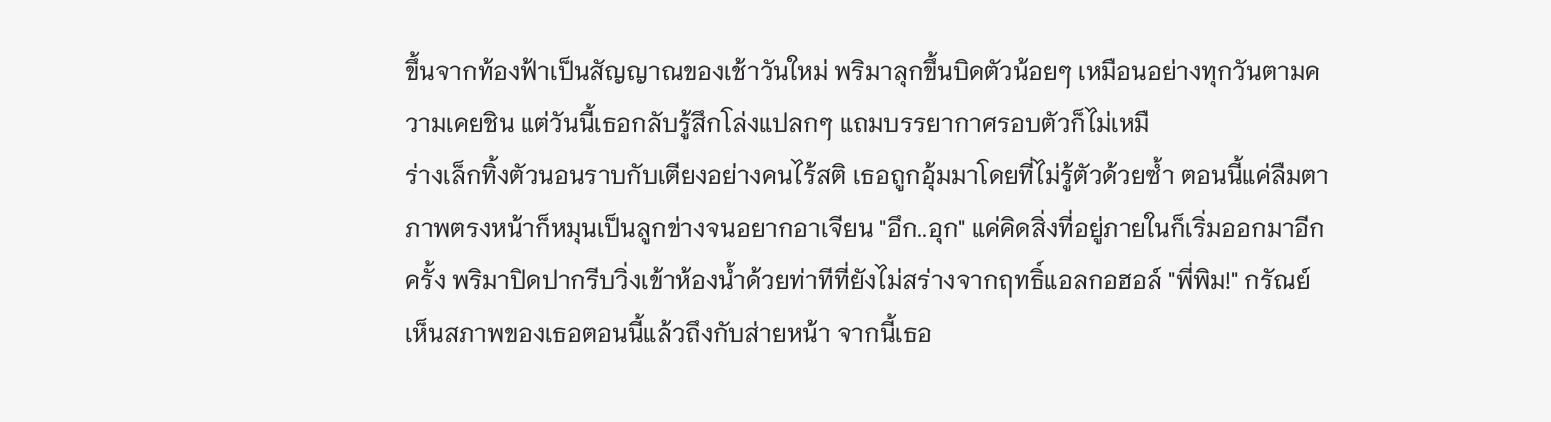ขึ้นจากท้องฟ้าเป็นสัญญาณของเช้าวันใหม่ พริมาลุกขึ้นบิดตัวน้อยๆ เหมือนอย่างทุกวันตามความเคยชิน แต่วันนี้เธอกลับรู้สึกโล่งแปลกๆ แถมบรรยากาศรอบตัวก็ไม่เหมื
ร่างเล็กทิ้งตัวนอนราบกับเตียงอย่างคนไร้สติ เธอถูกอุ้มมาโดยที่ไม่รู้ตัวด้วยซ้ำ ตอนนี้แค่ลืมตาภาพตรงหน้าก็หมุนเป็นลูกข่างจนอยากอาเจียน "อึก..อุก" แค่คิดสิ่งที่อยู่ภายในก็เริ่มออกมาอีกครั้ง พริมาปิดปากรีบวิ่งเข้าห้องน้ำด้วยท่าทีที่ยังไม่สร่างจากฤทธิ์แอลกอฮอล์ "พี่พิม!" กรัณย์เห็นสภาพของเธอตอนนี้แล้วถึงกับส่ายหน้า จากนี้เธอ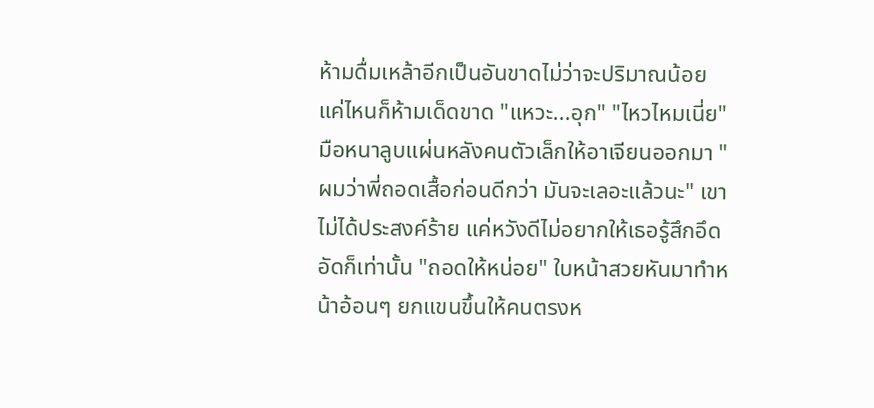ห้ามดื่มเหล้าอีกเป็นอันขาดไม่ว่าจะปริมาณน้อยแค่ไหนก็ห้ามเด็ดขาด "แหวะ...อุก" "ไหวไหมเนี่ย" มือหนาลูบแผ่นหลังคนตัวเล็กให้อาเจียนออกมา "ผมว่าพี่ถอดเสื้อก่อนดีกว่า มันจะเลอะแล้วนะ" เขาไม่ได้ประสงค์ร้าย แค่หวังดีไม่อยากให้เธอรู้สึกอึดอัดก็เท่านั้น "ถอดให้หน่อย" ใบหน้าสวยหันมาทำหน้าอ้อนๆ ยกแขนขึ้นให้คนตรงห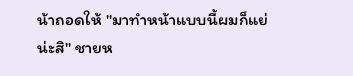น้าถอดให้ "มาทำหน้าแบบนี้ผมก็แย่น่ะสิ" ชายห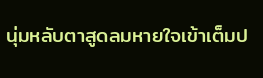นุ่มหลับตาสูดลมหายใจเข้าเต็มป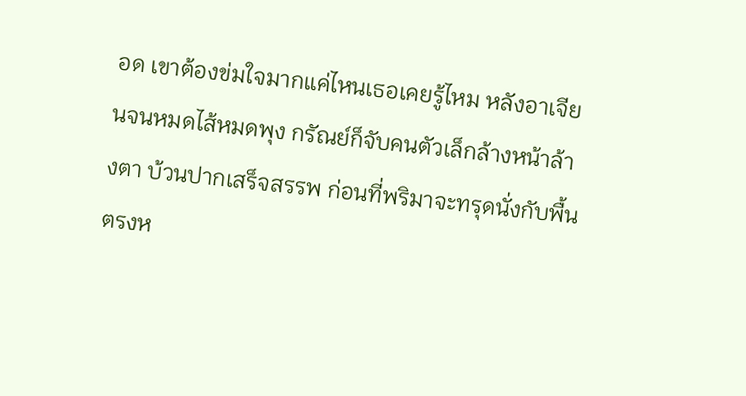อด เขาต้องข่มใจมากแค่ไหนเธอเคยรู้ไหม หลังอาเจียนจนหมดไส้หมดพุง กรัณย์ก็จับคนตัวเล็กล้างหน้าล้างตา บ้วนปากเสร็จสรรพ ก่อนที่พริมาจะทรุดนั่งกับพื้นตรงห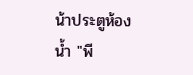น้าประตูห้องน้ำ "พี